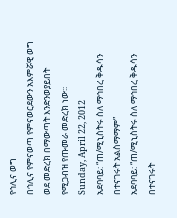የኅሊና ወግ
በኅሊና የምናወጣ የምናወርደውን አእምሯዊ ወግ ወደ መድረክ በማውጣት እንድንወያይበት የሚጋብዝ የጡመራ መድረክ ነው፡፡
Sunday, April 22, 2012
አደባባይ: “ጠ/ሚኒስትሩ ስለ ማኅበረ ቅዱሳን በተናገሩት አልስማማም”
አደባባይ: “ጠ/ሚኒስትሩ ስለ ማኅበረ ቅዱሳን በተናገሩት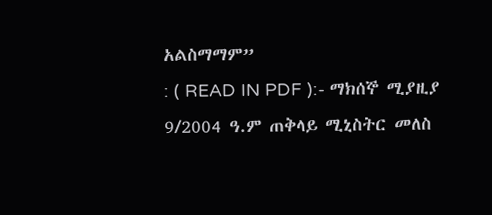አልስማማም”
: ( READ IN PDF ):- ማክሰኞ ሚያዚያ 9/2004 ዓ.ም ጠቅላይ ሚኒስትር መለስ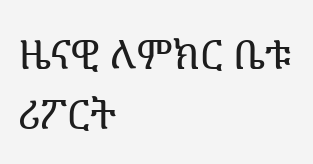ዜናዊ ለምክር ቤቱ ሪፖርት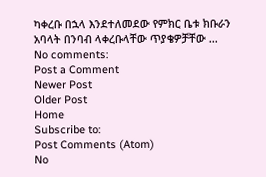ካቀረቡ በኋላ እንደተለመደው የምክር ቤቱ ክቡራን አባላት በንባብ ላቀረቡላቸው ጥያቄዎቻቸው ...
No comments:
Post a Comment
Newer Post
Older Post
Home
Subscribe to:
Post Comments (Atom)
No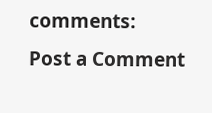comments:
Post a Comment